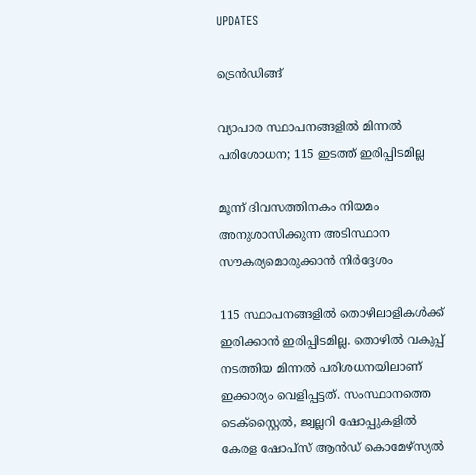UPDATES

ട്രെന്‍ഡിങ്ങ്

വ്യാപാര സ്ഥാപനങ്ങളില്‍ മിന്നല്‍ പരിശോധന; 115 ഇടത്ത് ഇരിപ്പിടമില്ല

മൂന്ന് ദിവസത്തിനകം നിയമം അനുശാസിക്കുന്ന അടിസ്ഥാന സൗകര്യമൊരുക്കാന്‍ നിര്‍ദ്ദേശം

115 സ്ഥാപനങ്ങളില്‍ തൊഴിലാളികള്‍ക്ക് ഇരിക്കാന്‍ ഇരിപ്പിടമില്ല. തൊഴില്‍ വകുപ്പ് നടത്തിയ മിന്നല്‍ പരിശധനയിലാണ് ഇക്കാര്യം വെളിപ്പട്ടത്. സംസ്ഥാനത്തെ ടെക്‌സ്റ്റൈല്‍, ജ്വല്ലറി ഷോപ്പുകളില്‍ കേരള ഷോപ്‌സ് ആന്‍ഡ് കൊമേഴ്‌സ്യല്‍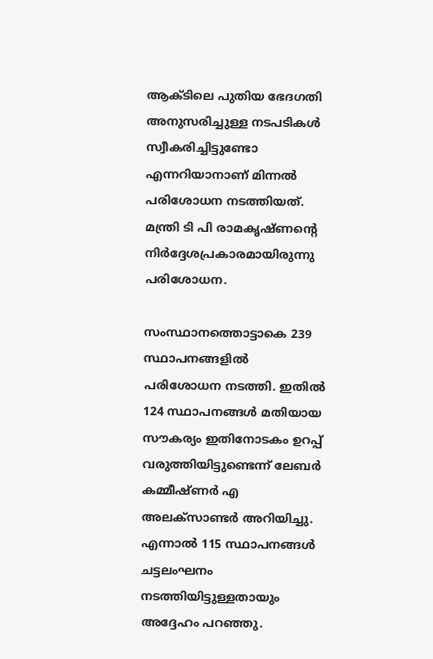ആക്ടിലെ പുതിയ ഭേദഗതി അനുസരിച്ചുള്ള നടപടികള്‍ സ്വീകരിച്ചിട്ടുണ്ടോ എന്നറിയാനാണ് മിന്നല്‍ പരിശോധന നടത്തിയത്. മന്ത്രി ടി പി രാമകൃഷ്ണന്റെ നിര്‍ദ്ദേശപ്രകാരമായിരുന്നു പരിശോധന.

സംസ്ഥാനത്തൊട്ടാകെ 239 സ്ഥാപനങ്ങളില്‍ പരിശോധന നടത്തി. ഇതില്‍ 124 സ്ഥാപനങ്ങള്‍ മതിയായ സൗകര്യം ഇതിനോടകം ഉറപ്പ് വരുത്തിയിട്ടുണ്ടെന്ന് ലേബര്‍ കമ്മീഷ്ണര്‍ എ അലക്‌സാണ്ടര്‍ അറിയിച്ചു. എന്നാല്‍ 115 സ്ഥാപനങ്ങള്‍ ചട്ടലംഘനം നടത്തിയിട്ടുള്ളതായും അദ്ദേഹം പറഞ്ഞു.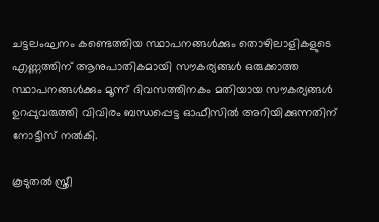ചട്ടലംഘനം കണ്ടെത്തിയ സ്ഥാപനങ്ങള്‍ക്കും തൊഴിലാളികളുടെ എണ്ണത്തിന് ആനുപാതികമായി സൗകര്യങ്ങള്‍ ഒരുക്കാത്ത സ്ഥാപനങ്ങള്‍ക്കും മൂന്ന് ദിവസത്തിനകം മതിയായ സൗകര്യങ്ങള്‍ ഉറപ്പുവരുത്തി വിവിരം ബന്ധപ്പെട്ട ഓഫീസില്‍ അറിയിക്കുന്നതിന് നോട്ടീസ് നല്‍കി.

കൂടുതല്‍ സ്ത്രീ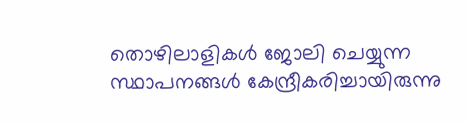തൊഴിലാളികള്‍ ജോലി ചെയ്യുന്ന സ്ഥാപനങ്ങള്‍ കേന്ദ്രീകരിച്ചായിരുന്നു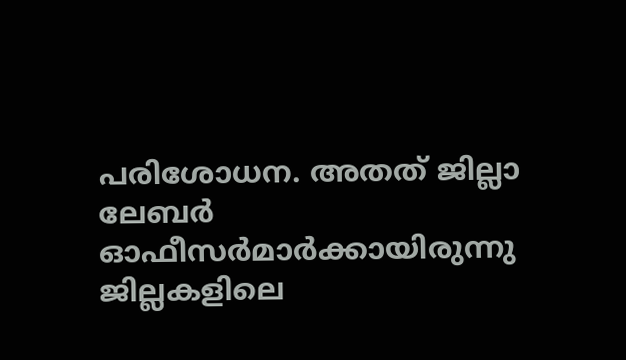പരിശോധന. അതത് ജില്ലാ ലേബര്‍ ഓഫീസര്‍മാര്‍ക്കായിരുന്നു ജില്ലകളിലെ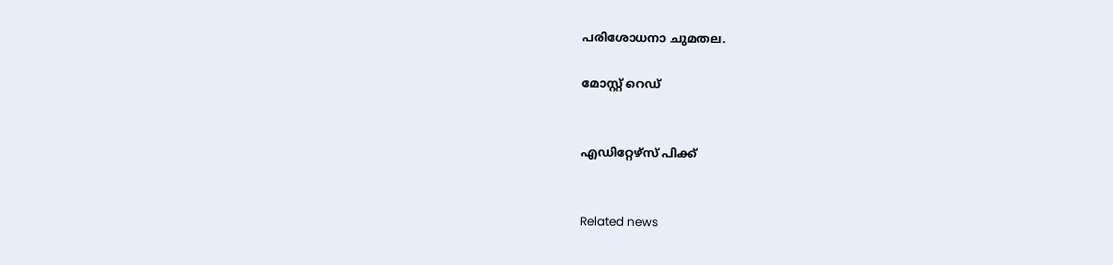പരിശോധനാ ചുമതല.

മോസ്റ്റ് റെഡ്


എഡിറ്റേഴ്സ് പിക്ക്


Related news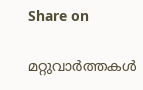Share on

മറ്റുവാര്‍ത്തകള്‍